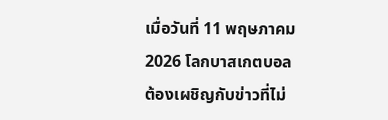เมื่อวันที่ 11 พฤษภาคม 2026 โลกบาสเกตบอลต้องเผชิญกับข่าวที่ไม่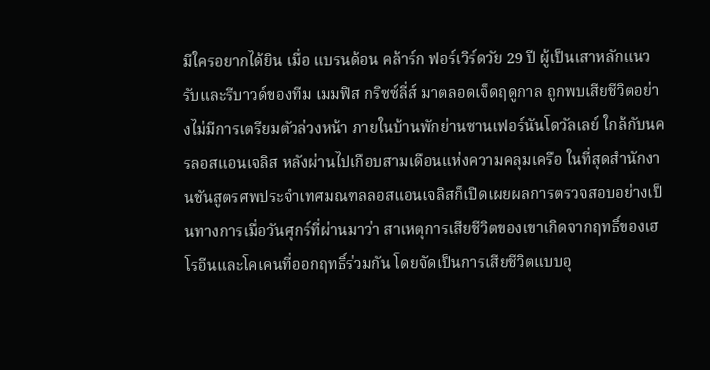มีใครอยากได้ยิน เมื่อ แบรนด้อน คล้าร์ก ฟอร์เวิร์ดวัย 29 ปี ผู้เป็นเสาหลักแนวรับและรีบาวด์ของทีม เมมฟิส กริซซ์ลี่ส์ มาตลอดเจ็ดฤดูกาล ถูกพบเสียชีวิตอย่างไม่มีการเตรียมตัวล่วงหน้า ภายในบ้านพักย่านซานเฟอร์นันโดวัลเลย์ ใกล้กับนครลอสแอนเจลิส หลังผ่านไปเกือบสามเดือนแห่งความคลุมเครือ ในที่สุดสำนักงานชันสูตรศพประจำเทศมณฑลลอสแอนเจลิสก็เปิดเผยผลการตรวจสอบอย่างเป็นทางการเมื่อวันศุกร์ที่ผ่านมาว่า สาเหตุการเสียชีวิตของเขาเกิดจากฤทธิ์ของเฮโรอีนและโคเคนที่ออกฤทธิ์ร่วมกัน โดยจัดเป็นการเสียชีวิตแบบอุ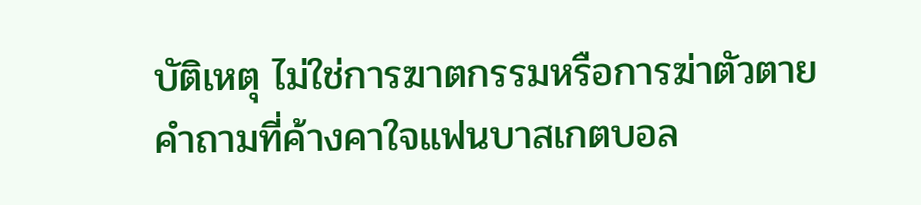บัติเหตุ ไม่ใช่การฆาตกรรมหรือการฆ่าตัวตาย
คำถามที่ค้างคาใจแฟนบาสเกตบอล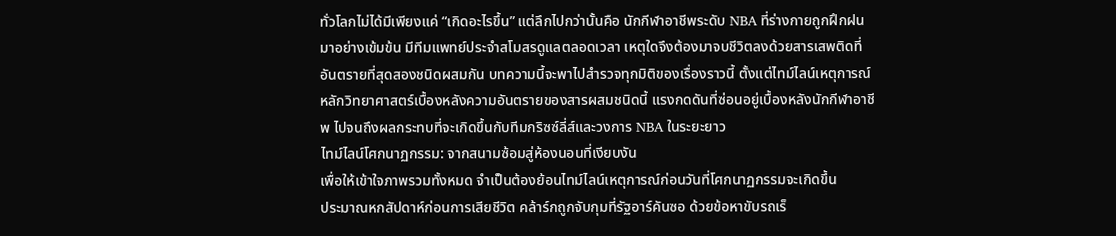ทั่วโลกไม่ได้มีเพียงแค่ “เกิดอะไรขึ้น” แต่ลึกไปกว่านั้นคือ นักกีฬาอาชีพระดับ NBA ที่ร่างกายถูกฝึกฝนมาอย่างเข้มข้น มีทีมแพทย์ประจำสโมสรดูแลตลอดเวลา เหตุใดจึงต้องมาจบชีวิตลงด้วยสารเสพติดที่อันตรายที่สุดสองชนิดผสมกัน บทความนี้จะพาไปสำรวจทุกมิติของเรื่องราวนี้ ตั้งแต่ไทม์ไลน์เหตุการณ์ หลักวิทยาศาสตร์เบื้องหลังความอันตรายของสารผสมชนิดนี้ แรงกดดันที่ซ่อนอยู่เบื้องหลังนักกีฬาอาชีพ ไปจนถึงผลกระทบที่จะเกิดขึ้นกับทีมกริซซ์ลี่ส์และวงการ NBA ในระยะยาว
ไทม์ไลน์โศกนาฏกรรม: จากสนามซ้อมสู่ห้องนอนที่เงียบงัน
เพื่อให้เข้าใจภาพรวมทั้งหมด จำเป็นต้องย้อนไทม์ไลน์เหตุการณ์ก่อนวันที่โศกนาฏกรรมจะเกิดขึ้น
ประมาณหกสัปดาห์ก่อนการเสียชีวิต คล้าร์กถูกจับกุมที่รัฐอาร์คันซอ ด้วยข้อหาขับรถเร็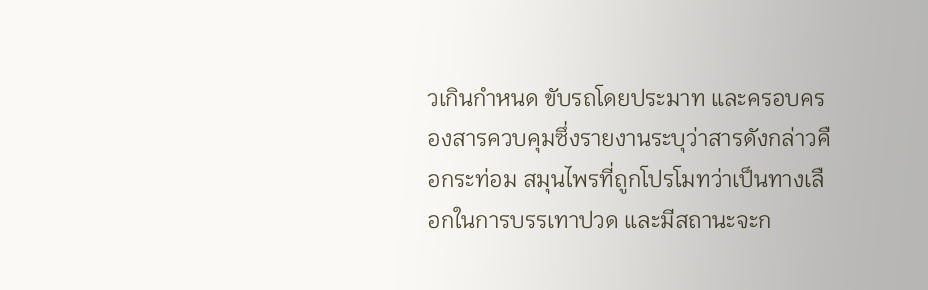วเกินกำหนด ขับรถโดยประมาท และครอบครองสารควบคุมซึ่งรายงานระบุว่าสารดังกล่าวคือกระท่อม สมุนไพรที่ถูกโปรโมทว่าเป็นทางเลือกในการบรรเทาปวด และมีสถานะจะก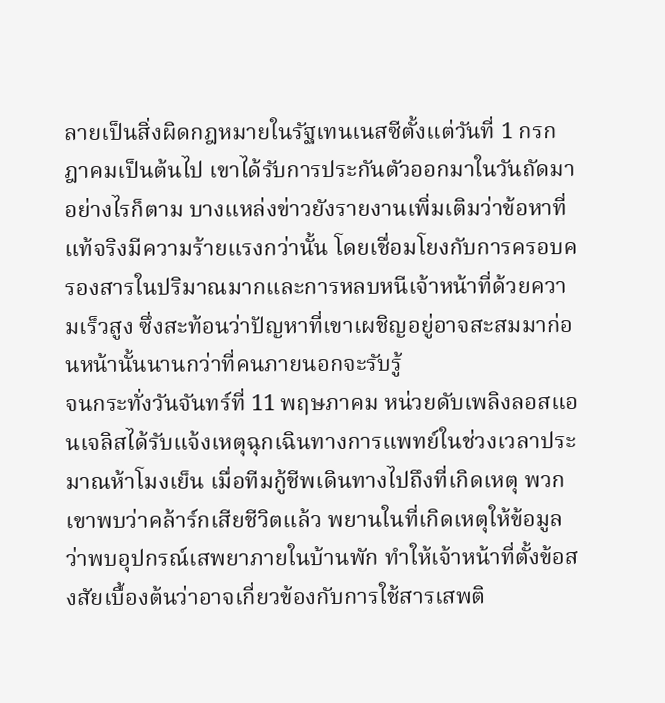ลายเป็นสิ่งผิดกฎหมายในรัฐเทนเนสซีตั้งแต่วันที่ 1 กรกฎาคมเป็นต้นไป เขาได้รับการประกันตัวออกมาในวันถัดมา อย่างไรก็ตาม บางแหล่งข่าวยังรายงานเพิ่มเติมว่าข้อหาที่แท้จริงมีความร้ายแรงกว่านั้น โดยเชื่อมโยงกับการครอบครองสารในปริมาณมากและการหลบหนีเจ้าหน้าที่ด้วยความเร็วสูง ซึ่งสะท้อนว่าปัญหาที่เขาเผชิญอยู่อาจสะสมมาก่อนหน้านั้นนานกว่าที่คนภายนอกจะรับรู้
จนกระทั่งวันจันทร์ที่ 11 พฤษภาคม หน่วยดับเพลิงลอสแอนเจลิสได้รับแจ้งเหตุฉุกเฉินทางการแพทย์ในช่วงเวลาประมาณห้าโมงเย็น เมื่อทีมกู้ชีพเดินทางไปถึงที่เกิดเหตุ พวกเขาพบว่าคล้าร์กเสียชีวิตแล้ว พยานในที่เกิดเหตุให้ข้อมูลว่าพบอุปกรณ์เสพยาภายในบ้านพัก ทำให้เจ้าหน้าที่ตั้งข้อสงสัยเบื้องต้นว่าอาจเกี่ยวข้องกับการใช้สารเสพติ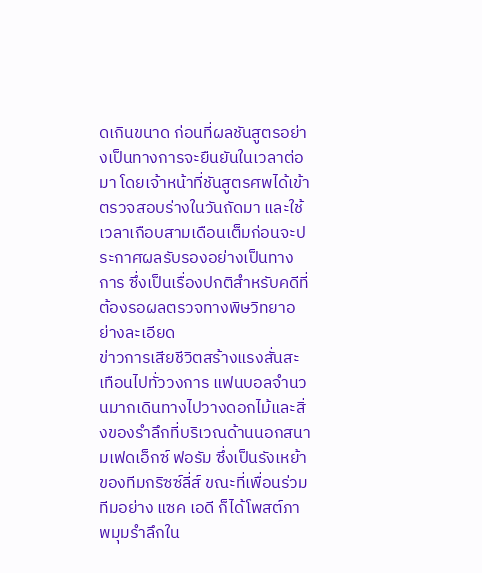ดเกินขนาด ก่อนที่ผลชันสูตรอย่างเป็นทางการจะยืนยันในเวลาต่อมา โดยเจ้าหน้าที่ชันสูตรศพได้เข้าตรวจสอบร่างในวันถัดมา และใช้เวลาเกือบสามเดือนเต็มก่อนจะประกาศผลรับรองอย่างเป็นทางการ ซึ่งเป็นเรื่องปกติสำหรับคดีที่ต้องรอผลตรวจทางพิษวิทยาอย่างละเอียด
ข่าวการเสียชีวิตสร้างแรงสั่นสะเทือนไปทั่ววงการ แฟนบอลจำนวนมากเดินทางไปวางดอกไม้และสิ่งของรำลึกที่บริเวณด้านนอกสนามเฟดเอ็กซ์ ฟอรัม ซึ่งเป็นรังเหย้าของทีมกริซซ์ลี่ส์ ขณะที่เพื่อนร่วมทีมอย่าง แซค เอดี ก็ได้โพสต์ภาพมุมรำลึกใน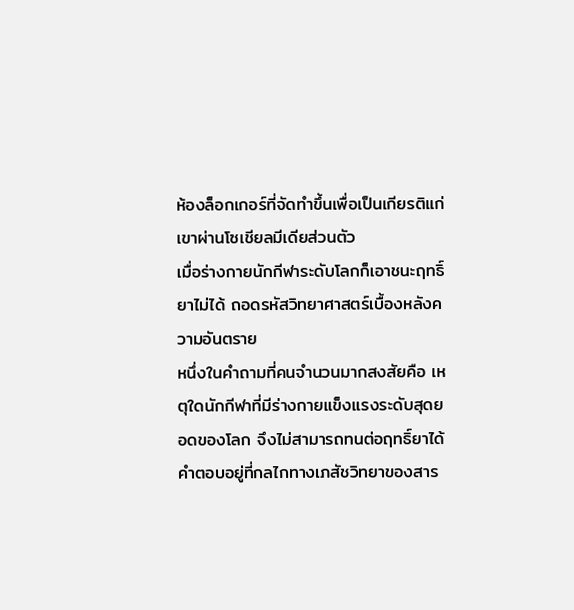ห้องล็อกเกอร์ที่จัดทำขึ้นเพื่อเป็นเกียรติแก่เขาผ่านโซเชียลมีเดียส่วนตัว
เมื่อร่างกายนักกีฬาระดับโลกก็เอาชนะฤทธิ์ยาไม่ได้ ถอดรหัสวิทยาศาสตร์เบื้องหลังความอันตราย
หนึ่งในคำถามที่คนจำนวนมากสงสัยคือ เหตุใดนักกีฬาที่มีร่างกายแข็งแรงระดับสุดยอดของโลก จึงไม่สามารถทนต่อฤทธิ์ยาได้ คำตอบอยู่ที่กลไกทางเภสัชวิทยาของสาร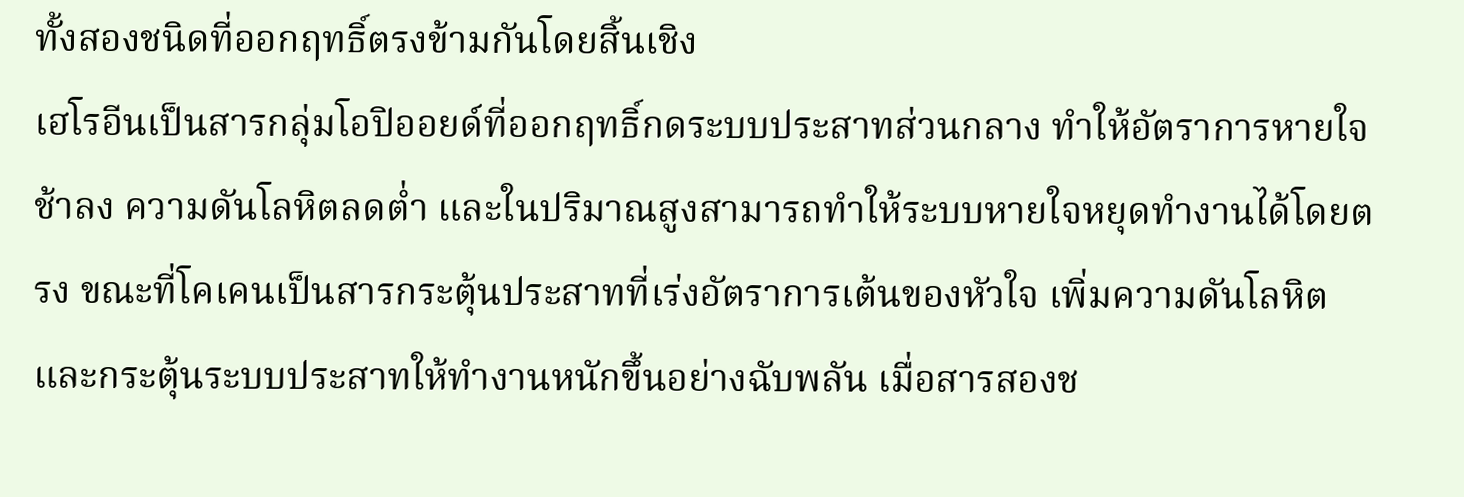ทั้งสองชนิดที่ออกฤทธิ์ตรงข้ามกันโดยสิ้นเชิง
เฮโรอีนเป็นสารกลุ่มโอปิออยด์ที่ออกฤทธิ์กดระบบประสาทส่วนกลาง ทำให้อัตราการหายใจช้าลง ความดันโลหิตลดต่ำ และในปริมาณสูงสามารถทำให้ระบบหายใจหยุดทำงานได้โดยตรง ขณะที่โคเคนเป็นสารกระตุ้นประสาทที่เร่งอัตราการเต้นของหัวใจ เพิ่มความดันโลหิต และกระตุ้นระบบประสาทให้ทำงานหนักขึ้นอย่างฉับพลัน เมื่อสารสองช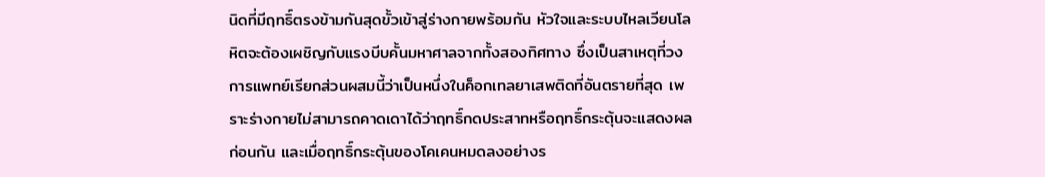นิดที่มีฤทธิ์ตรงข้ามกันสุดขั้วเข้าสู่ร่างกายพร้อมกัน หัวใจและระบบไหลเวียนโลหิตจะต้องเผชิญกับแรงบีบคั้นมหาศาลจากทั้งสองทิศทาง ซึ่งเป็นสาเหตุที่วงการแพทย์เรียกส่วนผสมนี้ว่าเป็นหนึ่งในค็อกเทลยาเสพติดที่อันตรายที่สุด เพราะร่างกายไม่สามารถคาดเดาได้ว่าฤทธิ์กดประสาทหรือฤทธิ์กระตุ้นจะแสดงผลก่อนกัน และเมื่อฤทธิ์กระตุ้นของโคเคนหมดลงอย่างร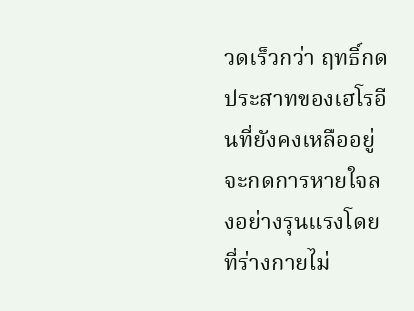วดเร็วกว่า ฤทธิ์กดประสาทของเฮโรอีนที่ยังคงเหลืออยู่จะกดการหายใจลงอย่างรุนแรงโดยที่ร่างกายไม่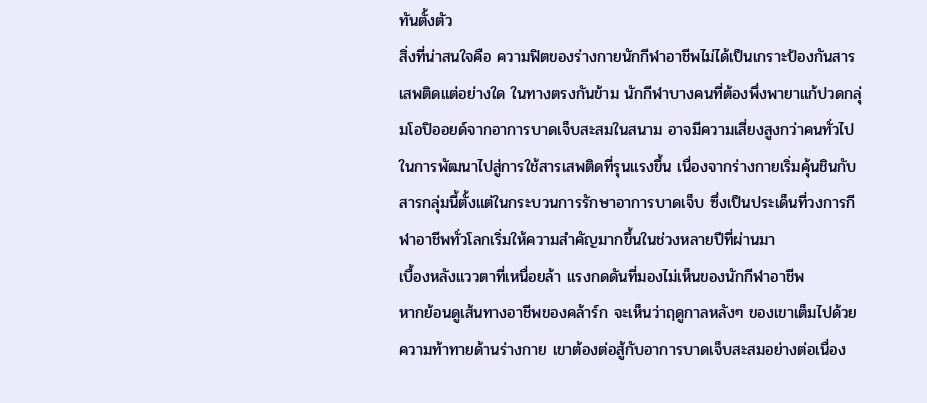ทันตั้งตัว
สิ่งที่น่าสนใจคือ ความฟิตของร่างกายนักกีฬาอาชีพไม่ได้เป็นเกราะป้องกันสารเสพติดแต่อย่างใด ในทางตรงกันข้าม นักกีฬาบางคนที่ต้องพึ่งพายาแก้ปวดกลุ่มโอปิออยด์จากอาการบาดเจ็บสะสมในสนาม อาจมีความเสี่ยงสูงกว่าคนทั่วไปในการพัฒนาไปสู่การใช้สารเสพติดที่รุนแรงขึ้น เนื่องจากร่างกายเริ่มคุ้นชินกับสารกลุ่มนี้ตั้งแต่ในกระบวนการรักษาอาการบาดเจ็บ ซึ่งเป็นประเด็นที่วงการกีฬาอาชีพทั่วโลกเริ่มให้ความสำคัญมากขึ้นในช่วงหลายปีที่ผ่านมา
เบื้องหลังแววตาที่เหนื่อยล้า แรงกดดันที่มองไม่เห็นของนักกีฬาอาชีพ
หากย้อนดูเส้นทางอาชีพของคล้าร์ก จะเห็นว่าฤดูกาลหลังๆ ของเขาเต็มไปด้วยความท้าทายด้านร่างกาย เขาต้องต่อสู้กับอาการบาดเจ็บสะสมอย่างต่อเนื่อง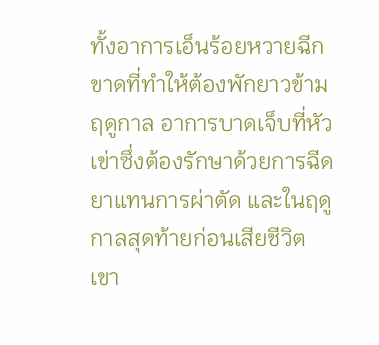ทั้งอาการเอ็นร้อยหวายฉีกขาดที่ทำให้ต้องพักยาวข้ามฤดูกาล อาการบาดเจ็บที่หัวเข่าซึ่งต้องรักษาด้วยการฉีดยาแทนการผ่าตัด และในฤดูกาลสุดท้ายก่อนเสียชีวิต เขา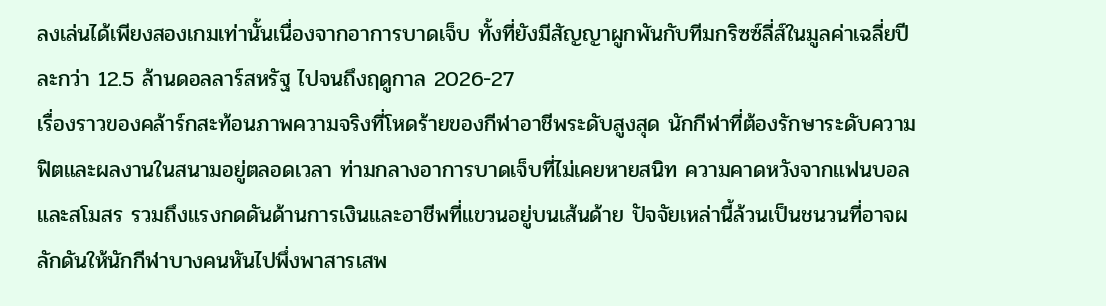ลงเล่นได้เพียงสองเกมเท่านั้นเนื่องจากอาการบาดเจ็บ ทั้งที่ยังมีสัญญาผูกพันกับทีมกริซซ์ลี่ส์ในมูลค่าเฉลี่ยปีละกว่า 12.5 ล้านดอลลาร์สหรัฐ ไปจนถึงฤดูกาล 2026-27
เรื่องราวของคล้าร์กสะท้อนภาพความจริงที่โหดร้ายของกีฬาอาชีพระดับสูงสุด นักกีฬาที่ต้องรักษาระดับความฟิตและผลงานในสนามอยู่ตลอดเวลา ท่ามกลางอาการบาดเจ็บที่ไม่เคยหายสนิท ความคาดหวังจากแฟนบอลและสโมสร รวมถึงแรงกดดันด้านการเงินและอาชีพที่แขวนอยู่บนเส้นด้าย ปัจจัยเหล่านี้ล้วนเป็นชนวนที่อาจผลักดันให้นักกีฬาบางคนหันไปพึ่งพาสารเสพ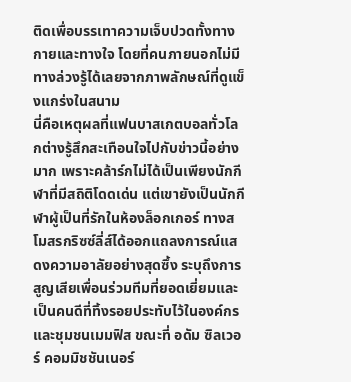ติดเพื่อบรรเทาความเจ็บปวดทั้งทางกายและทางใจ โดยที่คนภายนอกไม่มีทางล่วงรู้ได้เลยจากภาพลักษณ์ที่ดูแข็งแกร่งในสนาม
นี่คือเหตุผลที่แฟนบาสเกตบอลทั่วโลกต่างรู้สึกสะเทือนใจไปกับข่าวนี้อย่างมาก เพราะคล้าร์กไม่ได้เป็นเพียงนักกีฬาที่มีสถิติโดดเด่น แต่เขายังเป็นนักกีฬาผู้เป็นที่รักในห้องล็อกเกอร์ ทางสโมสรกริซซ์ลี่ส์ได้ออกแถลงการณ์แสดงความอาลัยอย่างสุดซึ้ง ระบุถึงการสูญเสียเพื่อนร่วมทีมที่ยอดเยี่ยมและเป็นคนดีที่ทิ้งรอยประทับไว้ในองค์กรและชุมชนเมมฟิส ขณะที่ อดัม ซิลเวอร์ คอมมิชชันเนอร์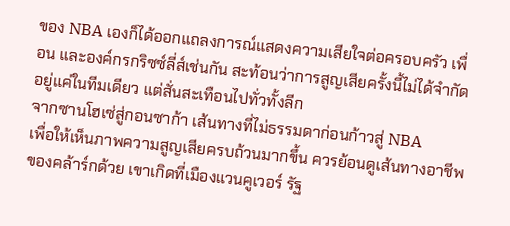ของ NBA เองก็ได้ออกแถลงการณ์แสดงความเสียใจต่อครอบครัว เพื่อน และองค์กรกริซซ์ลี่ส์เช่นกัน สะท้อนว่าการสูญเสียครั้งนี้ไม่ได้จำกัดอยู่แค่ในทีมเดียว แต่สั่นสะเทือนไปทั่วทั้งลีก
จากซานโฮเซ่สู่กอนซาก้า เส้นทางที่ไม่ธรรมดาก่อนก้าวสู่ NBA
เพื่อให้เห็นภาพความสูญเสียครบถ้วนมากขึ้น ควรย้อนดูเส้นทางอาชีพของคล้าร์กด้วย เขาเกิดที่เมืองแวนคูเวอร์ รัฐ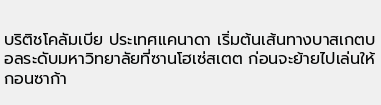บริติชโคลัมเบีย ประเทศแคนาดา เริ่มต้นเส้นทางบาสเกตบอลระดับมหาวิทยาลัยที่ซานโฮเซ่สเตต ก่อนจะย้ายไปเล่นให้กอนซาก้า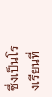ซึ่งเป็นโรงเรียนที่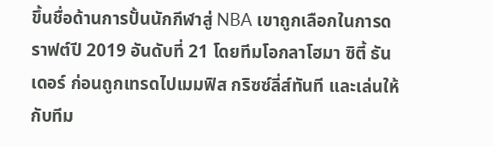ขึ้นชื่อด้านการปั้นนักกีฬาสู่ NBA เขาถูกเลือกในการดราฟต์ปี 2019 อันดับที่ 21 โดยทีมโอกลาโฮมา ซิตี้ ธันเดอร์ ก่อนถูกเทรดไปเมมฟิส กริซซ์ลี่ส์ทันที และเล่นให้กับทีม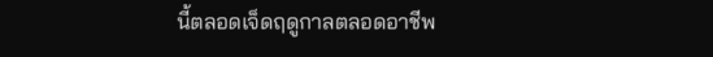นี้ตลอดเจ็ดฤดูกาลตลอดอาชีพ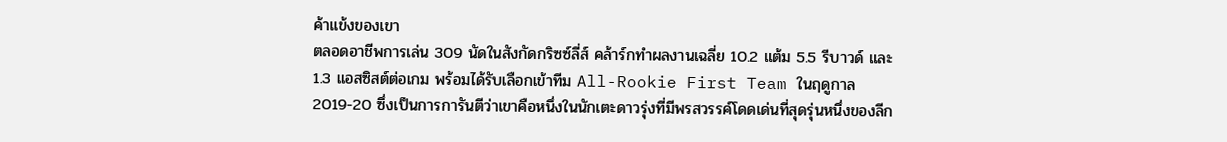ค้าแข้งของเขา
ตลอดอาชีพการเล่น 309 นัดในสังกัดกริซซ์ลี่ส์ คล้าร์กทำผลงานเฉลี่ย 10.2 แต้ม 5.5 รีบาวด์ และ 1.3 แอสซิสต์ต่อเกม พร้อมได้รับเลือกเข้าทีม All-Rookie First Team ในฤดูกาล 2019-20 ซึ่งเป็นการการันตีว่าเขาคือหนึ่งในนักเตะดาวรุ่งที่มีพรสวรรค์โดดเด่นที่สุดรุ่นหนึ่งของลีก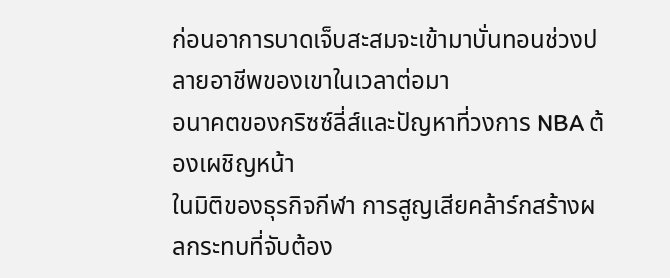ก่อนอาการบาดเจ็บสะสมจะเข้ามาบั่นทอนช่วงปลายอาชีพของเขาในเวลาต่อมา
อนาคตของกริซซ์ลี่ส์และปัญหาที่วงการ NBA ต้องเผชิญหน้า
ในมิติของธุรกิจกีฬา การสูญเสียคล้าร์กสร้างผลกระทบที่จับต้อง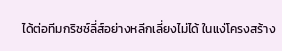ได้ต่อทีมกริซซ์ลี่ส์อย่างหลีกเลี่ยงไม่ได้ ในแง่โครงสร้าง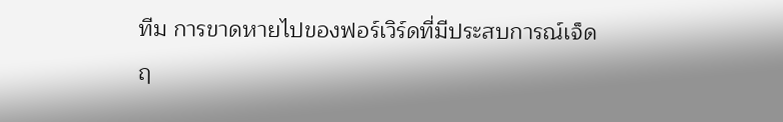ทีม การขาดหายไปของฟอร์เวิร์ดที่มีประสบการณ์เจ็ดฤ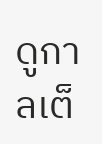ดูกาลเต็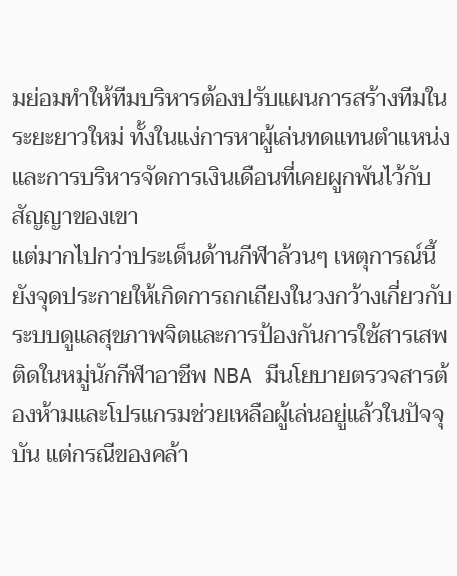มย่อมทำให้ทีมบริหารต้องปรับแผนการสร้างทีมในระยะยาวใหม่ ทั้งในแง่การหาผู้เล่นทดแทนตำแหน่ง และการบริหารจัดการเงินเดือนที่เคยผูกพันไว้กับสัญญาของเขา
แต่มากไปกว่าประเด็นด้านกีฬาล้วนๆ เหตุการณ์นี้ยังจุดประกายให้เกิดการถกเถียงในวงกว้างเกี่ยวกับระบบดูแลสุขภาพจิตและการป้องกันการใช้สารเสพติดในหมู่นักกีฬาอาชีพ NBA มีนโยบายตรวจสารต้องห้ามและโปรแกรมช่วยเหลือผู้เล่นอยู่แล้วในปัจจุบัน แต่กรณีของคล้า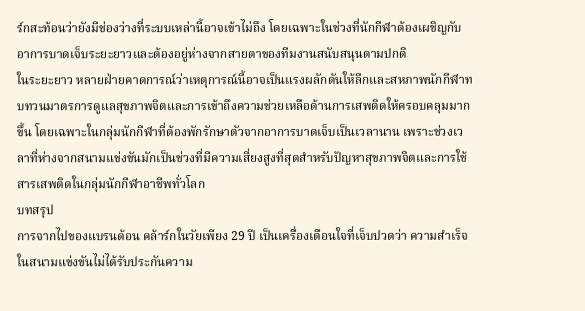ร์กสะท้อนว่ายังมีช่องว่างที่ระบบเหล่านี้อาจเข้าไม่ถึง โดยเฉพาะในช่วงที่นักกีฬาต้องเผชิญกับอาการบาดเจ็บระยะยาวและต้องอยู่ห่างจากสายตาของทีมงานสนับสนุนตามปกติ
ในระยะยาว หลายฝ่ายคาดการณ์ว่าเหตุการณ์นี้อาจเป็นแรงผลักดันให้ลีกและสหภาพนักกีฬาทบทวนมาตรการดูแลสุขภาพจิตและการเข้าถึงความช่วยเหลือด้านการเสพติดให้ครอบคลุมมากขึ้น โดยเฉพาะในกลุ่มนักกีฬาที่ต้องพักรักษาตัวจากอาการบาดเจ็บเป็นเวลานาน เพราะช่วงเวลาที่ห่างจากสนามแข่งขันมักเป็นช่วงที่มีความเสี่ยงสูงที่สุดสำหรับปัญหาสุขภาพจิตและการใช้สารเสพติดในกลุ่มนักกีฬาอาชีพทั่วโลก
บทสรุป
การจากไปของแบรนด้อน คล้าร์กในวัยเพียง 29 ปี เป็นเครื่องเตือนใจที่เจ็บปวดว่า ความสำเร็จในสนามแข่งขันไม่ได้รับประกันความ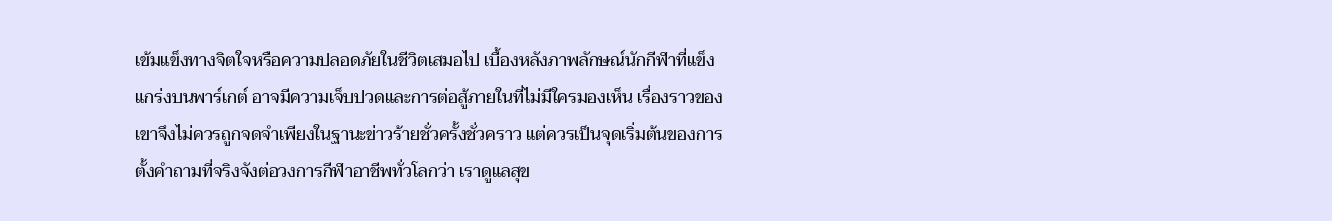เข้มแข็งทางจิตใจหรือความปลอดภัยในชีวิตเสมอไป เบื้องหลังภาพลักษณ์นักกีฬาที่แข็งแกร่งบนพาร์เกต์ อาจมีความเจ็บปวดและการต่อสู้ภายในที่ไม่มีใครมองเห็น เรื่องราวของเขาจึงไม่ควรถูกจดจำเพียงในฐานะข่าวร้ายชั่วครั้งชั่วคราว แต่ควรเป็นจุดเริ่มต้นของการตั้งคำถามที่จริงจังต่อวงการกีฬาอาชีพทั่วโลกว่า เราดูแลสุข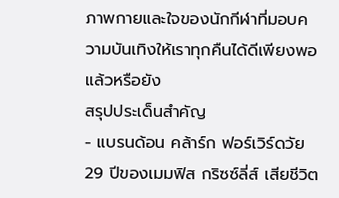ภาพกายและใจของนักกีฬาที่มอบความบันเทิงให้เราทุกคืนได้ดีเพียงพอแล้วหรือยัง
สรุปประเด็นสำคัญ
- แบรนด้อน คล้าร์ก ฟอร์เวิร์ดวัย 29 ปีของเมมฟิส กริซซ์ลี่ส์ เสียชีวิต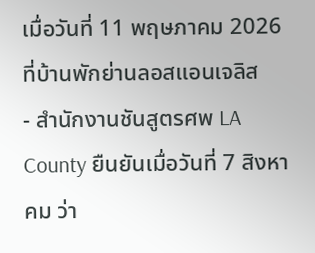เมื่อวันที่ 11 พฤษภาคม 2026 ที่บ้านพักย่านลอสแอนเจลิส
- สำนักงานชันสูตรศพ LA County ยืนยันเมื่อวันที่ 7 สิงหาคม ว่า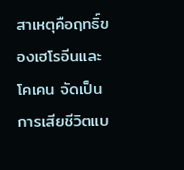สาเหตุคือฤทธิ์ของเฮโรอีนและโคเคน จัดเป็นการเสียชีวิตแบ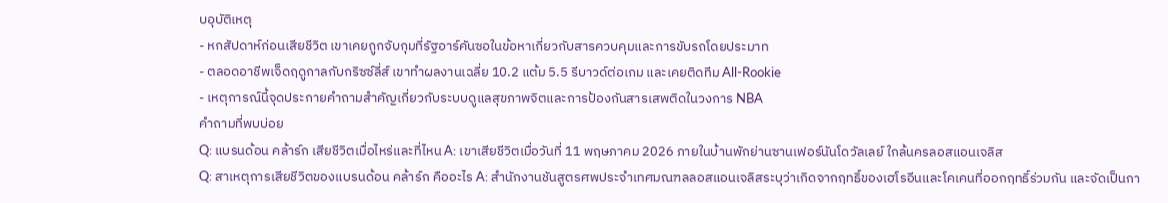บอุบัติเหตุ
- หกสัปดาห์ก่อนเสียชีวิต เขาเคยถูกจับกุมที่รัฐอาร์คันซอในข้อหาเกี่ยวกับสารควบคุมและการขับรถโดยประมาท
- ตลอดอาชีพเจ็ดฤดูกาลกับกริซซ์ลี่ส์ เขาทำผลงานเฉลี่ย 10.2 แต้ม 5.5 รีบาวด์ต่อเกม และเคยติดทีม All-Rookie
- เหตุการณ์นี้จุดประกายคำถามสำคัญเกี่ยวกับระบบดูแลสุขภาพจิตและการป้องกันสารเสพติดในวงการ NBA
คำถามที่พบบ่อย
Q: แบรนด้อน คล้าร์ก เสียชีวิตเมื่อไหร่และที่ไหน A: เขาเสียชีวิตเมื่อวันที่ 11 พฤษภาคม 2026 ภายในบ้านพักย่านซานเฟอร์นันโดวัลเลย์ ใกล้นครลอสแอนเจลิส
Q: สาเหตุการเสียชีวิตของแบรนด้อน คล้าร์ก คืออะไร A: สำนักงานชันสูตรศพประจำเทศมณฑลลอสแอนเจลิสระบุว่าเกิดจากฤทธิ์ของเฮโรอีนและโคเคนที่ออกฤทธิ์ร่วมกัน และจัดเป็นกา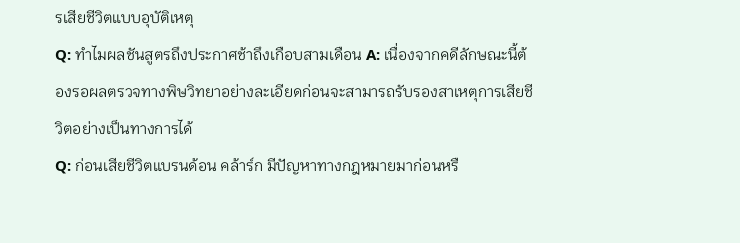รเสียชีวิตแบบอุบัติเหตุ
Q: ทำไมผลชันสูตรถึงประกาศช้าถึงเกือบสามเดือน A: เนื่องจากคดีลักษณะนี้ต้องรอผลตรวจทางพิษวิทยาอย่างละเอียดก่อนจะสามารถรับรองสาเหตุการเสียชีวิตอย่างเป็นทางการได้
Q: ก่อนเสียชีวิตแบรนด้อน คล้าร์ก มีปัญหาทางกฎหมายมาก่อนหรื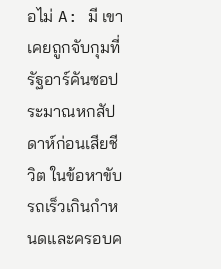อไม่ A: มี เขาเคยถูกจับกุมที่รัฐอาร์คันซอประมาณหกสัปดาห์ก่อนเสียชีวิต ในข้อหาขับรถเร็วเกินกำหนดและครอบค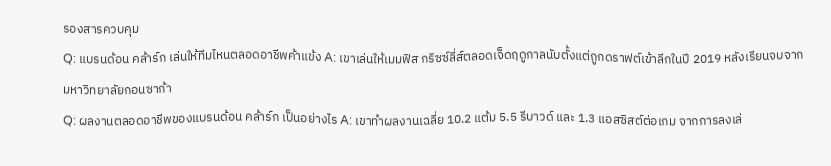รองสารควบคุม
Q: แบรนด้อน คล้าร์ก เล่นให้ทีมไหนตลอดอาชีพค้าแข้ง A: เขาเล่นให้เมมฟิส กริซซ์ลี่ส์ตลอดเจ็ดฤดูกาลนับตั้งแต่ถูกดราฟต์เข้าลีกในปี 2019 หลังเรียนจบจากมหาวิทยาลัยกอนซาก้า
Q: ผลงานตลอดอาชีพของแบรนด้อน คล้าร์ก เป็นอย่างไร A: เขาทำผลงานเฉลี่ย 10.2 แต้ม 5.5 รีบาวด์ และ 1.3 แอสซิสต์ต่อเกม จากการลงเล่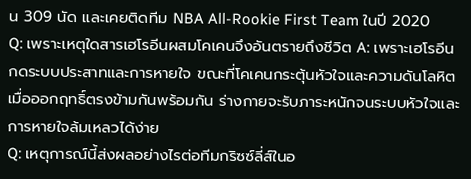น 309 นัด และเคยติดทีม NBA All-Rookie First Team ในปี 2020
Q: เพราะเหตุใดสารเฮโรอีนผสมโคเคนจึงอันตรายถึงชีวิต A: เพราะเฮโรอีนกดระบบประสาทและการหายใจ ขณะที่โคเคนกระตุ้นหัวใจและความดันโลหิต เมื่อออกฤทธิ์ตรงข้ามกันพร้อมกัน ร่างกายจะรับภาระหนักจนระบบหัวใจและการหายใจล้มเหลวได้ง่าย
Q: เหตุการณ์นี้ส่งผลอย่างไรต่อทีมกริซซ์ลี่ส์ในอ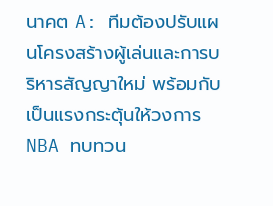นาคต A: ทีมต้องปรับแผนโครงสร้างผู้เล่นและการบริหารสัญญาใหม่ พร้อมกับเป็นแรงกระตุ้นให้วงการ NBA ทบทวน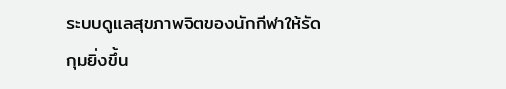ระบบดูแลสุขภาพจิตของนักกีฬาให้รัดกุมยิ่งขึ้น